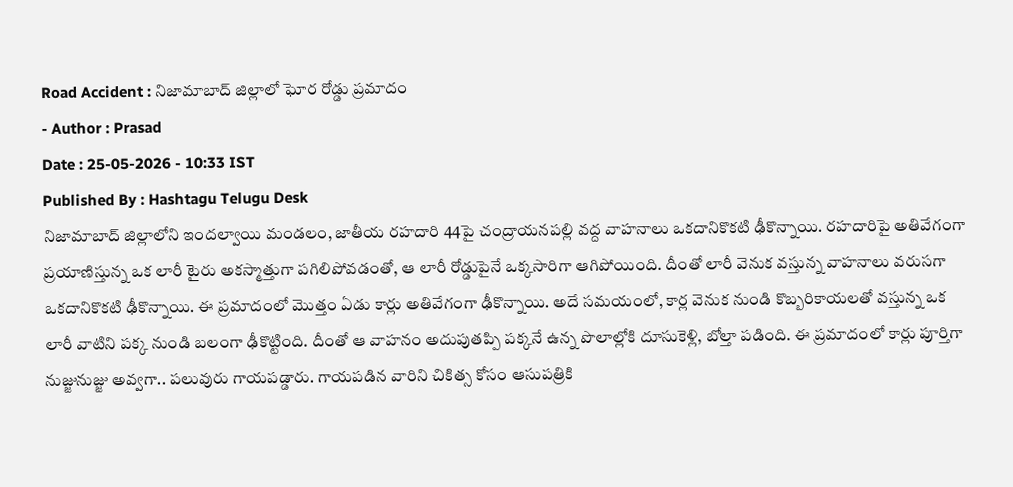Road Accident : నిజామాబాద్ జిల్లాలో ఘోర రోడ్డు ప్రమాదం
- Author : Prasad
Date : 25-05-2026 - 10:33 IST
Published By : Hashtagu Telugu Desk
నిజామాబాద్ జిల్లాలోని ఇందల్వాయి మండలం, జాతీయ రహదారి 44పై చంద్రాయనపల్లి వద్ద వాహనాలు ఒకదానికొకటి ఢీకొన్నాయి. రహదారిపై అతివేగంగా ప్రయాణిస్తున్న ఒక లారీ టైరు అకస్మాత్తుగా పగిలిపోవడంతో, ఆ లారీ రోడ్డుపైనే ఒక్కసారిగా ఆగిపోయింది. దీంతో లారీ వెనుక వస్తున్న వాహనాలు వరుసగా ఒకదానికొకటి ఢీకొన్నాయి. ఈ ప్రమాదంలో మొత్తం ఏడు కార్లు అతివేగంగా ఢీకొన్నాయి. అదే సమయంలో, కార్ల వెనుక నుండి కొబ్బరికాయలతో వస్తున్న ఒక లారీ వాటిని పక్క నుండి బలంగా ఢీకొట్టింది. దీంతో ఆ వాహనం అదుపుతప్పి పక్కనే ఉన్న పొలాల్లోకి దూసుకెళ్లి, బోల్తా పడింది. ఈ ప్రమాదంలో కార్లు పూర్తిగా నుజ్జునుజ్జు అవ్వగా.. పలువురు గాయపడ్డారు. గాయపడిన వారిని చికిత్స కోసం ఆసుపత్రికి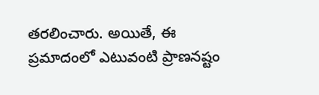తరలించారు. అయితే, ఈ ప్రమాదంలో ఎటువంటి ప్రాణనష్టం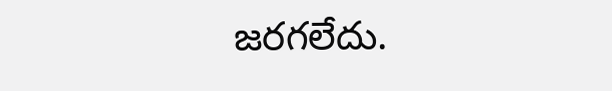జరగలేదు.